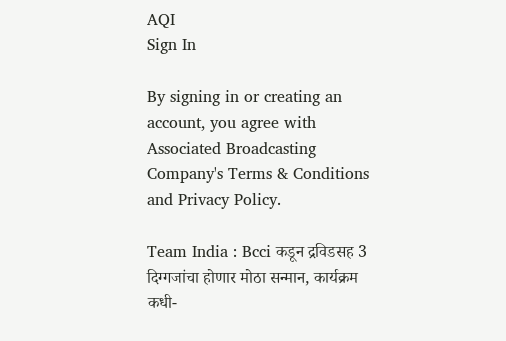AQI
Sign In

By signing in or creating an account, you agree with Associated Broadcasting Company's Terms & Conditions and Privacy Policy.

Team India : Bcci कडून द्रविडसह 3 दिग्गजांचा होणार मोठा सन्मान, कार्यक्रम कधी-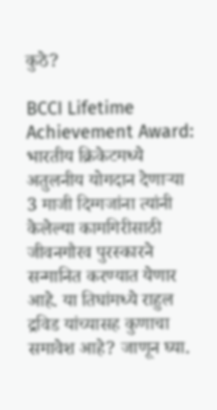कुठे?

BCCI Lifetime Achievement Award: भारतीय क्रिकेटमध्ये अतुलनीय योगदान देणाऱ्या 3 माजी दिग्गजांना त्यांनी केलेल्या कामगिरीसाठी जीवनगौरव पुरस्कारने सन्मानित करण्यात येणार आहे. या तिघांमध्ये राहुल द्रविड यांच्यासह कुणाचा समावेश आहे? जाणून घ्या.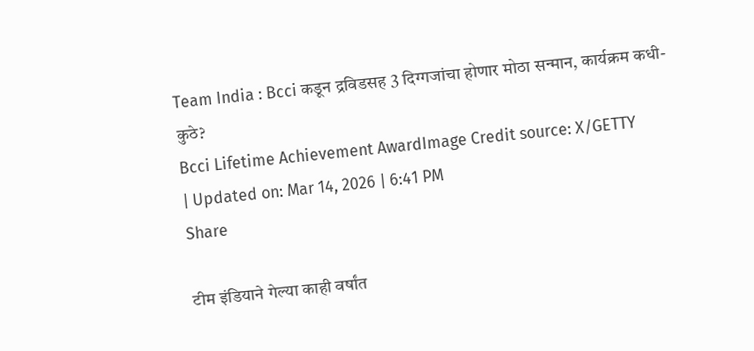Team India : Bcci कडून द्रविडसह 3 दिग्गजांचा होणार मोठा सन्मान, कार्यक्रम कधी-कुठे?
Bcci Lifetime Achievement AwardImage Credit source: X/GETTY
| Updated on: Mar 14, 2026 | 6:41 PM
Share

टीम इंडियाने गेल्या काही वर्षांत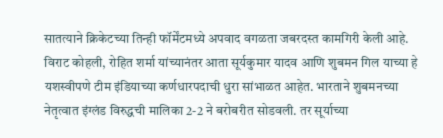सातत्याने क्रिकेटच्या तिन्ही फॉर्मेंटमध्ये अपवाद वगळता जबरदस्त कामगिरी केली आहे. विराट कोहली, रोहित शर्मा यांच्यानंतर आता सूर्यकुमार यादव आणि शुबमन गिल याच्या हे यशस्वीपणे टीम इंडियाच्या कर्णधारपदाची धुरा सांभाळत आहेत. भारताने शुबमनच्या नेतृत्वात इंग्लंड विरुद्धची मालिका 2-2 ने बरोबरीत सोडवली. तर सूर्याच्या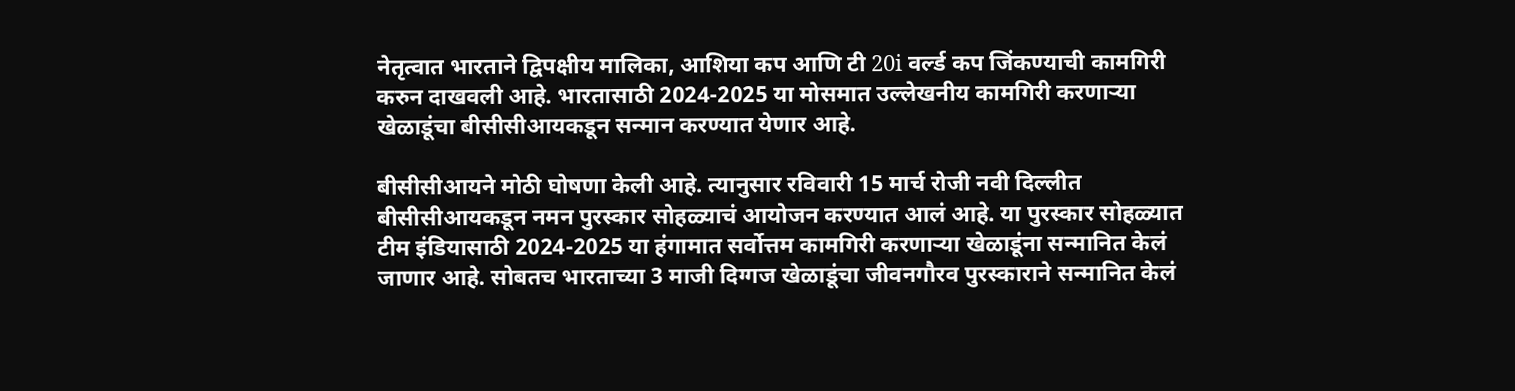नेतृत्वात भारताने द्विपक्षीय मालिका, आशिया कप आणि टी 20i वर्ल्ड कप जिंकण्याची कामगिरी करुन दाखवली आहे. भारतासाठी 2024-2025 या मोसमात उल्लेखनीय कामगिरी करणाऱ्या खेळाडूंचा बीसीसीआयकडून सन्मान करण्यात येणार आहे.

बीसीसीआयने मोठी घोषणा केली आहे. त्यानुसार रविवारी 15 मार्च रोजी नवी दिल्लीत बीसीसीआयकडून नमन पुरस्कार सोहळ्याचं आयोजन करण्यात आलं आहे. या पुरस्कार सोहळ्यात टीम इंडियासाठी 2024-2025 या हंगामात सर्वोत्तम कामगिरी करणाऱ्या खेळाडूंना सन्मानित केलं जाणार आहे. सोबतच भारताच्या 3 माजी दिग्गज खेळाडूंचा जीवनगौरव पुरस्काराने सन्मानित केलं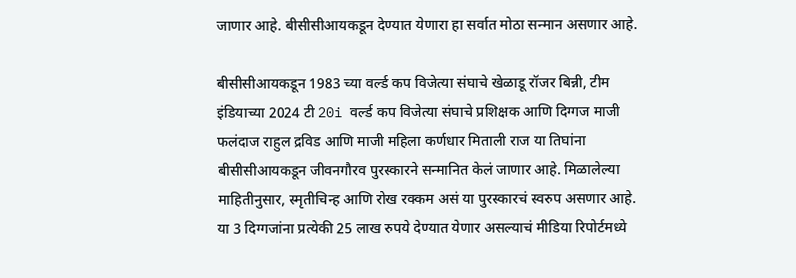जाणार आहे. बीसीसीआयकडून देण्यात येणारा हा सर्वात मोठा सन्मान असणार आहे.

बीसीसीआयकडून 1983 च्या वर्ल्ड कप विजेत्या संघाचे खेळाडू रॉजर बिन्नी, टीम इंडियाच्या 2024 टी 20i वर्ल्ड कप विजेत्या संघाचे प्रशिक्षक आणि दिग्गज माजी फलंदाज राहुल द्रविड आणि माजी महिला कर्णधार मिताली राज या तिघांना बीसीसीआयकडून जीवनगौरव पुरस्कारने सन्मानित केलं जाणार आहे. मिळालेल्या माहितीनुसार, स्मृतीचिन्ह आणि रोख रक्कम असं या पुरस्कारचं स्वरुप असणार आहे. या 3 दिग्गजांना प्रत्येकी 25 लाख रुपये देण्यात येणार असल्याचं मीडिया रिपोर्टमध्ये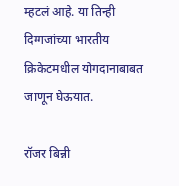म्हटलं आहे. या तिन्ही दिग्गजांच्या भारतीय क्रिकेटमधील योगदानाबाबत जाणून घेऊयात.

रॉजर बिन्नी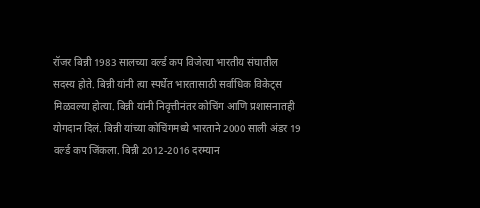रॉजर बिन्नी 1983 सालच्या वर्ल्ड कप विजेत्या भारतीय संघातील सदस्य होते. बिन्नी यांनी त्या स्पर्धेत भारतासाठी सर्वाधिक विकेट्स मिळवल्या होत्या. बिन्नी यांनी निवृत्तीनंतर कोचिंग आणि प्रशासनातही योगदान दिलं. बिन्नी यांच्या कोचिंगमध्ये भारताने 2000 साली अंडर 19 वर्ल्ड कप जिंकला. बिन्नी 2012-2016 दरम्यान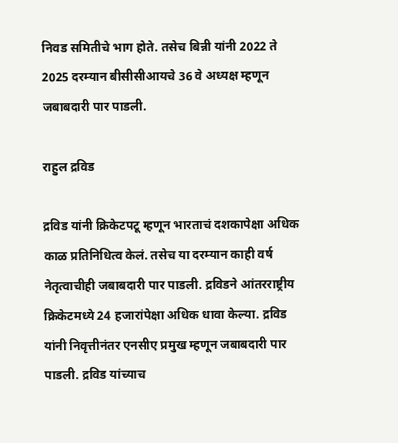निवड समितीचे भाग होते. तसेच बिन्नी यांनी 2022 ते 2025 दरम्यान बीसीसीआयचे 36 वे अध्यक्ष म्हणून जबाबदारी पार पाडली.

राहुल द्रविड

द्रविड यांनी क्रिकेटपटू म्हणून भारताचं दशकापेक्षा अधिक काळ प्रतिनिधित्व केलं. तसेच या दरम्यान काही वर्ष नेतृत्वाचीही जबाबदारी पार पाडली. द्रविडने आंतरराष्ट्रीय क्रिकेटमध्ये 24 हजारांपेक्षा अधिक धावा केल्या. द्रविड यांनी निवृत्तीनंतर एनसीए प्रमुख म्हणून जबाबदारी पार पाडली. द्रविड यांच्याच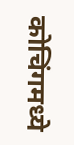कोचिंगमध्ये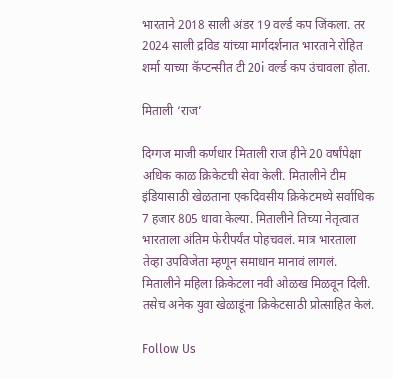भारताने 2018 साली अंडर 19 वर्ल्ड कप जिंकला. तर 2024 साली द्रविड यांच्या मार्गदर्शनात भारताने रोहित शर्मा याच्या कॅप्टन्सीत टी 20i वर्ल्ड कप उंचावला होता.

मिताली ‘राज’

दिग्गज माजी कर्णधार मिताली राज हीने 20 वर्षांपेक्षा अधिक काळ क्रिकेटची सेवा केली. मितालीने टीम इंडियासाठी खेळताना एकदिवसीय क्रिकेटमध्ये सर्वाधिक 7 हजार 805 धावा केल्या. मितालीने तिच्या नेतृत्वात भारताला अंतिम फेरीपर्यंत पोहचवलं. मात्र भारताला तेव्हा उपविजेता म्हणून समाधान मानावं लागलं. मितालीने महिला क्रिकेटला नवी ओळख मिळवून दिली. तसेच अनेक युवा खेळाडूंना क्रिकेटसाठी प्रोत्साहित केलं.

Follow Us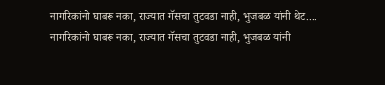नागरिकांनो घाबरू नका, राज्यात गॅसचा तुटवडा नाही, भुजबळ यांनी थेट....
नागरिकांनो घाबरू नका, राज्यात गॅसचा तुटवडा नाही, भुजबळ यांनी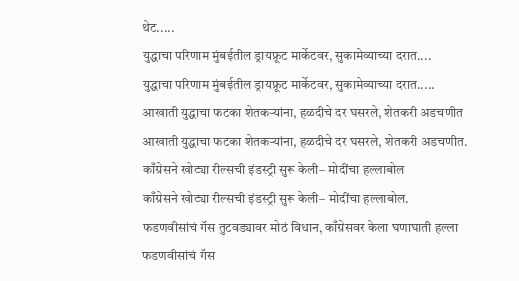थेट.....
युद्धाचा परिणाम मुंबईतील ड्रायफ्रूट मार्केटवर, सुकामेव्याच्या दरात....
युद्धाचा परिणाम मुंबईतील ड्रायफ्रूट मार्केटवर, सुकामेव्याच्या दरात.....
आखाती युद्धाचा फटका शेतकऱ्यांना, हळदीचे दर घसरले, शेतकरी अडचणीत
आखाती युद्धाचा फटका शेतकऱ्यांना, हळदीचे दर घसरले, शेतकरी अडचणीत.
काँग्रेसने खोट्या रील्सची इंडस्ट्री सुरू केली– मोदींचा हल्लाबोल
काँग्रेसने खोट्या रील्सची इंडस्ट्री सुरू केली– मोदींचा हल्लाबोल.
फडणवीसांचं गॅस तुटवड्यावर मोठं विधान, काँग्रेसवर केला घणाघाती हल्ला
फडणवीसांचं गॅस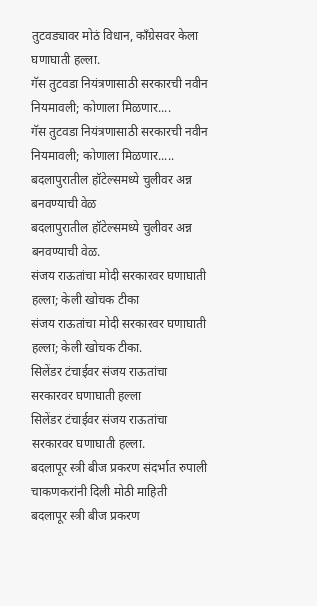तुटवड्यावर मोठं विधान, काँग्रेसवर केला घणाघाती हल्ला.
गॅस तुटवडा नियंत्रणासाठी सरकारची नवीन नियमावली; कोणाला मिळणार....
गॅस तुटवडा नियंत्रणासाठी सरकारची नवीन नियमावली; कोणाला मिळणार.....
बदलापुरातील हॉटेल्समध्ये चुलीवर अन्न बनवण्याची वेळ
बदलापुरातील हॉटेल्समध्ये चुलीवर अन्न बनवण्याची वेळ.
संजय राऊतांचा मोदी सरकारवर घणाघाती हल्ला; केली खोचक टीका
संजय राऊतांचा मोदी सरकारवर घणाघाती हल्ला; केली खोचक टीका.
सिलेंडर टंचाईवर संजय राऊतांचा सरकारवर घणाघाती हल्ला
सिलेंडर टंचाईवर संजय राऊतांचा सरकारवर घणाघाती हल्ला.
बदलापूर स्त्री बीज प्रकरण संदर्भात रुपाली चाकणकरांनी दिली मोठी माहिती
बदलापूर स्त्री बीज प्रकरण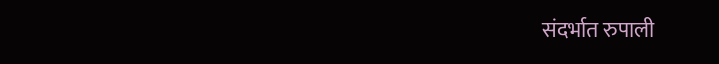संदर्भात रुपाली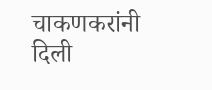चाकणकरांनी दिली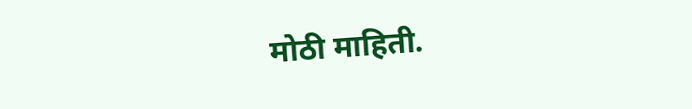मोठी माहिती.